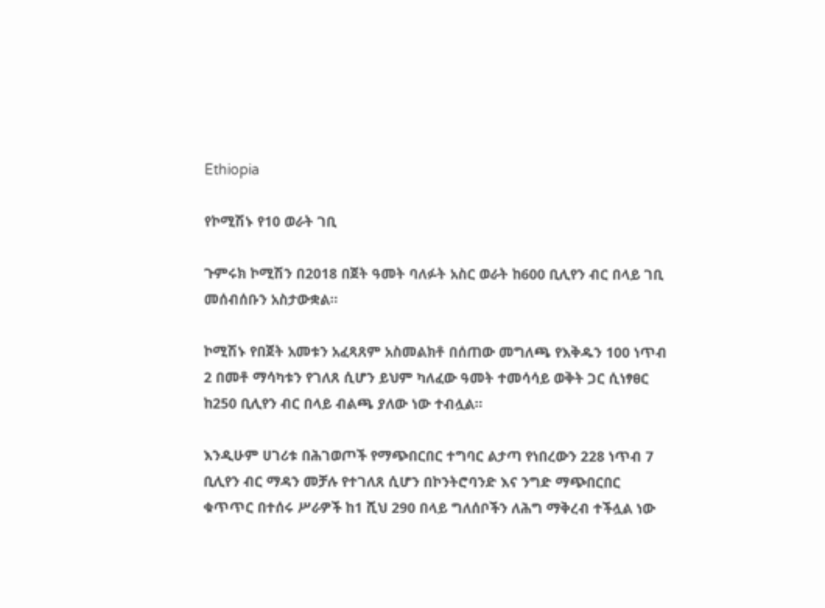Ethiopia

የኮሚሽኑ የ10 ወራት ገቢ

ጉምሩክ ኮሚሽን በ2018 በጀት ዓመት ባለፉት አስር ወራት ከ600 ቢሊየን ብር በላይ ገቢ መሰብሰቡን አስታውቋል።

ኮሚሽኑ የበጀት አመቱን አፈጻጸም አስመልክቶ በሰጠው መግለጫ የእቅዱን 100 ነጥብ 2 በመቶ ማሳካቱን የገለጸ ሲሆን ይህም ካለፈው ዓመት ተመሳሳይ ወቅት ጋር ሲነፃፀር ከ250 ቢሊየን ብር በላይ ብልጫ ያለው ነው ተብሏል፡፡

እንዲሁም ሀገሪቱ በሕገወጦች የማጭበርበር ተግባር ልታጣ የነበረውን 228 ነጥብ 7 ቢሊየን ብር ማዳን መቻሉ የተገለጸ ሲሆን በኮንትሮባንድ እና ንግድ ማጭበርበር ቁጥጥር በተሰሩ ሥራዎች ከ1 ሺህ 290 በላይ ግለሰቦችን ለሕግ ማቅረብ ተችሏል ነው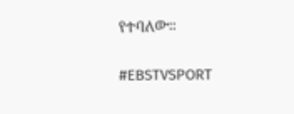የተባለው።

#EBSTVSPORT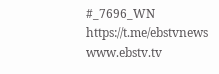#_7696_WN
https://t.me/ebstvnews
www.ebstv.tv